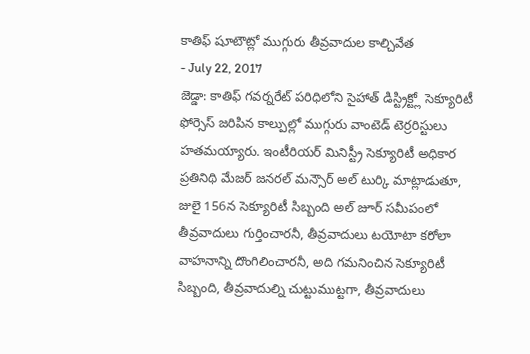కాతిఫ్ షూటౌట్లో ముగ్గురు తీవ్రవాదుల కాల్చివేత
- July 22, 2017
జెడ్డా: కాతిఫ్ గవర్నరేట్ పరిధిలోని సైహాత్ డిస్ట్రిక్ట్లో సెక్యూరిటీ ఫోర్సెస్ జరిపిన కాల్పుల్లో ముగ్గురు వాంటెడ్ టెర్రరిస్టులు హతమయ్యారు. ఇంటీరియర్ మినిస్ట్రీ సెక్యూరిటీ అధికార ప్రతినిథి మేజర్ జనరల్ మన్సౌర్ అల్ టుర్కి మాట్లాడుతూ, జులై 156న సెక్యూరిటీ సిబ్బంది అల్ జూర్ సమీపంలో తీవ్రవాదులు గుర్తించారనీ, తీవ్రవాదులు టయోటా కరోలా వాహనాన్ని దొంగిలించారనీ, అది గమనించిన సెక్యూరిటీ సిబ్బంది, తీవ్రవాదుల్ని చుట్టుముట్టగా, తీవ్రవాదులు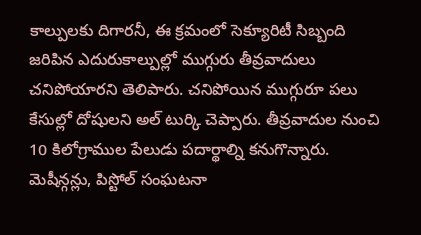కాల్పులకు దిగారనీ, ఈ క్రమంలో సెక్యూరిటీ సిబ్బంది జరిపిన ఎదురుకాల్పుల్లో ముగ్గురు తీవ్రవాదులు చనిపోయారని తెలిపారు. చనిపోయిన ముగ్గురూ పలు కేసుల్లో దోషులని అల్ టుర్కి చెప్పారు. తీవ్రవాదుల నుంచి 10 కిలోగ్రాముల పేలుడు పదార్థాల్ని కనుగొన్నారు. మెషీన్గన్లు, పిస్టోల్ సంఘటనా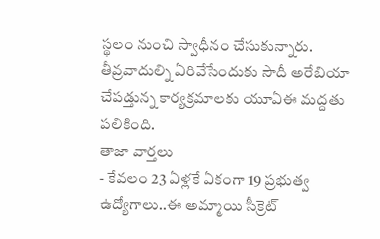స్థలం నుంచి స్వాధీనం చేసుకున్నారు. తీవ్రవాదుల్ని ఏరివేసేందుకు సౌదీ అరేబియా చేపడ్తున్న కార్యక్రమాలకు యూఏఈ మద్దతు పలికింది.
తాజా వార్తలు
- కేవలం 23 ఏళ్లకే ఏకంగా 19 ప్రభుత్వ ఉద్యోగాలు..ఈ అమ్మాయి సీక్రెట్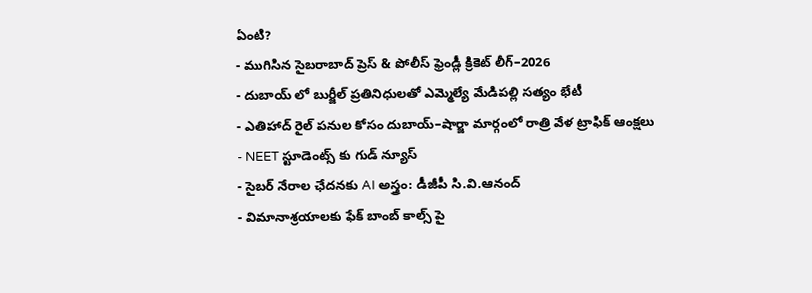ఏంటి?
- ముగిసిన సైబరాబాద్ ప్రెస్ & పోలీస్ ఫ్రెండ్లీ క్రికెట్ లీగ్–2026
- దుబాయ్ లో బుర్జీల్ ప్రతినిధులతో ఎమ్మెల్యే మేడిపల్లి సత్యం భేటీ
- ఎతిహాద్ రైల్ పనుల కోసం దుబాయ్–షార్జా మార్గంలో రాత్రి వేళ ట్రాఫిక్ ఆంక్షలు
- NEET స్టూడెంట్స్ కు గుడ్ న్యూస్
- సైబర్ నేరాల ఛేదనకు AI అస్త్రం: డీజీపీ సి.వి.ఆనంద్
- విమానాశ్రయాలకు ఫేక్ బాంబ్ కాల్స్ పై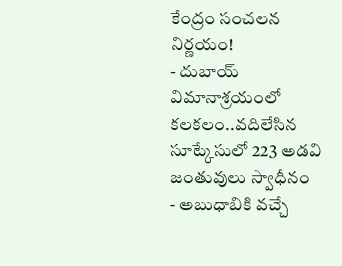కేంద్రం సంచలన నిర్ణయం!
- దుబాయ్ విమానాశ్రయంలో కలకలం..వదిలేసిన సూట్కేసులో 223 అడవి జంతువులు స్వాధీనం
- అబుధాబికి వచ్చే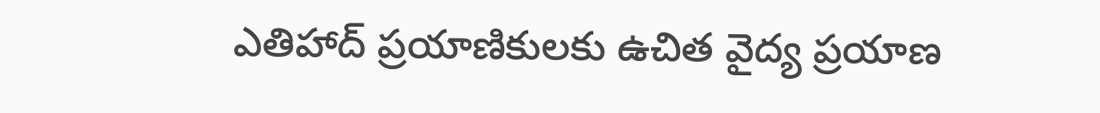ఎతిహాద్ ప్రయాణికులకు ఉచిత వైద్య ప్రయాణ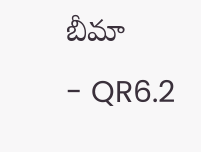బీమా
- QR6.2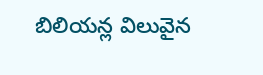బిలియన్ల విలువైన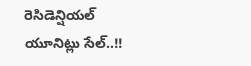రెసిడెన్షియల్ యూనిట్లు సేల్..!!